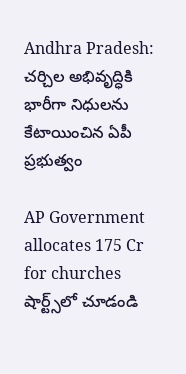Andhra Pradesh: చర్చిల అభివృద్ధికి భారీగా నిధులను కేటాయించిన ఏపీ ప్రభుత్వం

AP Government allocates 175 Cr for churches
షార్ట్స్‌లో చూడండి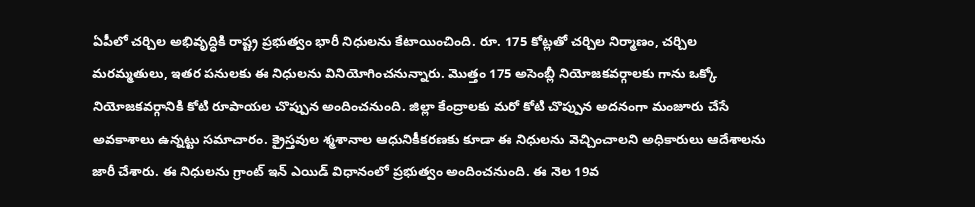ఏపీలో చర్చిల అభివృద్ధికి రాష్ట్ర ప్రభుత్వం భారీ నిధులను కేటాయించింది. రూ. 175 కోట్లతో చర్చిల నిర్మాణం, చర్చిల మరమ్మతులు, ఇతర పనులకు ఈ నిధులను వినియోగించనున్నారు. మొత్తం 175 అసెంబ్లీ నియోజకవర్గాలకు గాను ఒక్కో నియోజకవర్గానికి కోటి రూపాయల చొప్పున అందించనుంది. జిల్లా కేంద్రాలకు మరో కోటి చొప్పున అదనంగా మంజూరు చేసే అవకాశాలు ఉన్నట్టు సమాచారం. క్రైస్తవుల శ్మశానాల ఆధునికీకరణకు కూడా ఈ నిధులను వెచ్చించాలని అధికారులు ఆదేశాలను జారీ చేశారు. ఈ నిధులను గ్రాంట్ ఇన్ ఎయిడ్ విధానంలో ప్రభుత్వం అందించనుంది. ఈ నెల 19వ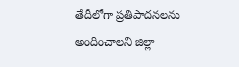తేదీలోగా ప్రతిపాదనలను అందించాలని జిల్లా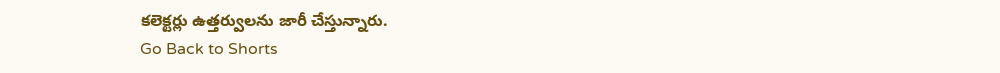కలెక్టర్లు ఉత్తర్వులను జారీ చేస్తున్నారు.
Go Back to Shorts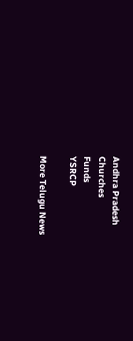Andhra Pradesh
Churches
Funds
YSRCP

More Telugu News